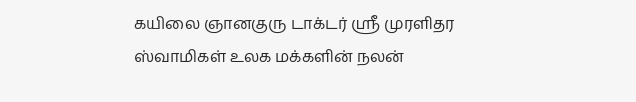கயிலை ஞானகுரு டாக்டர் ஸ்ரீ முரளிதர ஸ்வாமிகள் உலக மக்களின் நலன்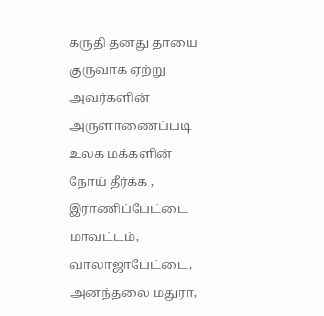கருதி தனது தாயை குருவாக ஏற்று அவர்களின் அருளாணைப்படி உலக மக்களின் நோய் தீர்க்க , இராணிப்பேட்டை மாவட்டம், வாலாஜாபேட்டை, அனந்தலை மதுரா,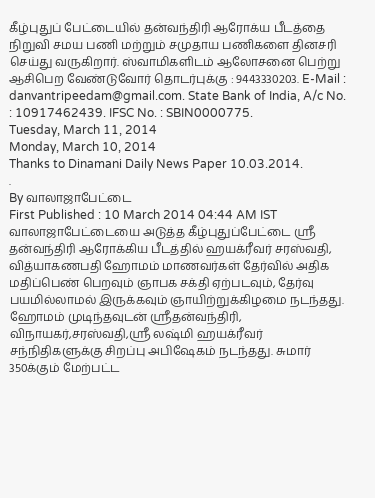கீழ்புதுப் பேட்டையில் தன்வந்திரி ஆரோக்ய பீடத்தை நிறுவி சமய பணி மற்றும் சமுதாய பணிகளை தினசரி செய்து வருகிறார். ஸ்வாமிகளிடம் ஆலோசனை பெற்று ஆசிபெற வேண்டுவோர் தொடர்புக்கு : 9443330203. E-Mail : danvantripeedam@gmail.com. State Bank of India, A/c No. : 10917462439. IFSC No. : SBIN0000775.
Tuesday, March 11, 2014
Monday, March 10, 2014
Thanks to Dinamani Daily News Paper 10.03.2014.
.
By வாலாஜாபேட்டை
First Published : 10 March 2014 04:44 AM IST
வாலாஜாபேட்டையை அடுத்த கீழ்புதுப்பேட்டை ஸ்ரீ தன்வந்திரி ஆரோக்கிய பீடத்தில் ஹயக்ரீவர் சரஸ்வதி, வித்யாகணபதி ஹோமம் மாணவர்கள் தேர்வில் அதிக மதிப்பெண் பெறவும் ஞாபக சக்தி ஏற்படவும், தேர்வு பயமில்லாமல் இருக்கவும் ஞாயிற்றுக்கிழமை நடந்தது.
ஹோமம் முடிந்தவுடன் ஸ்ரீதன்வந்திரி, விநாயகர்,சரஸ்வதி,ஸ்ரீ லஷ்மி ஹயக்ரீவர் சந்நிதிகளுக்கு சிறப்பு அபிஷேகம் நடந்தது. சுமார் 350க்கும் மேற்பட்ட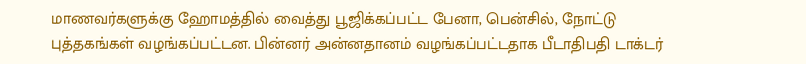மாணவர்களுக்கு ஹோமத்தில் வைத்து பூஜிக்கப்பட்ட பேனா, பென்சில், நோட்டு புத்தகங்கள் வழங்கப்பட்டன. பின்னர் அன்னதானம் வழங்கப்பட்டதாக பீடாதிபதி டாக்டர்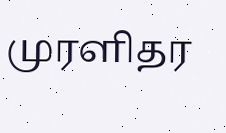முரளிதர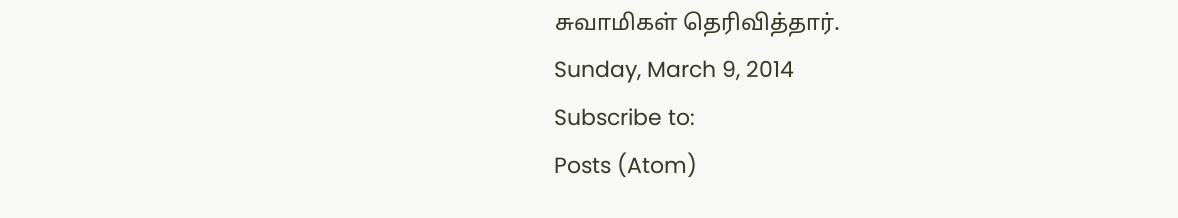சுவாமிகள் தெரிவித்தார்.
Sunday, March 9, 2014
Subscribe to:
Posts (Atom)